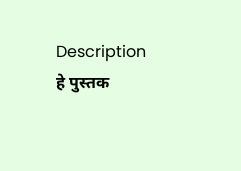Description
हे पुस्तक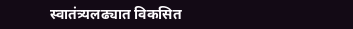स्वातंत्र्यलढ्यात विकसित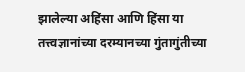झालेल्या अहिंसा आणि हिंसा या तत्त्वज्ञानांच्या दरम्यानच्या गुंतागुंतीच्या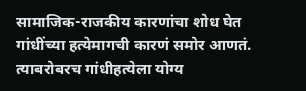सामाजिक-राजकीय कारणांचा शोध घेत गांधींच्या हत्येमागची कारणं समोर आणतं. त्याबरोबरच गांधीहत्येला योग्य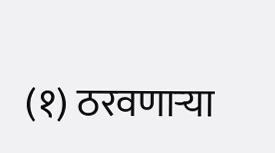(१) ठरवणाऱ्या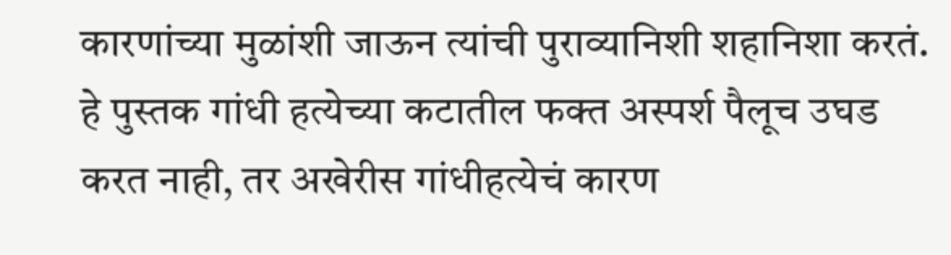कारणांच्या मुळांशी जाऊन त्यांची पुराव्यानिशी शहानिशा करतं. हे पुस्तक गांधी हत्येच्या कटातील फक्त अस्पर्श पैलूच उघड करत नाही, तर अखेरीस गांधीहत्येचं कारण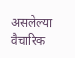असलेल्या वैचारिक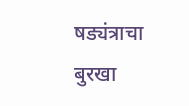षड्यंत्राचा बुरखा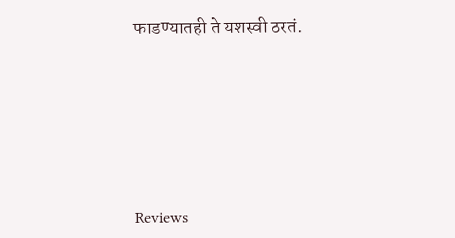फाडण्यातही ते यशस्वी ठरतं.








Reviews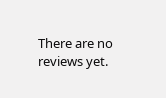There are no reviews yet.